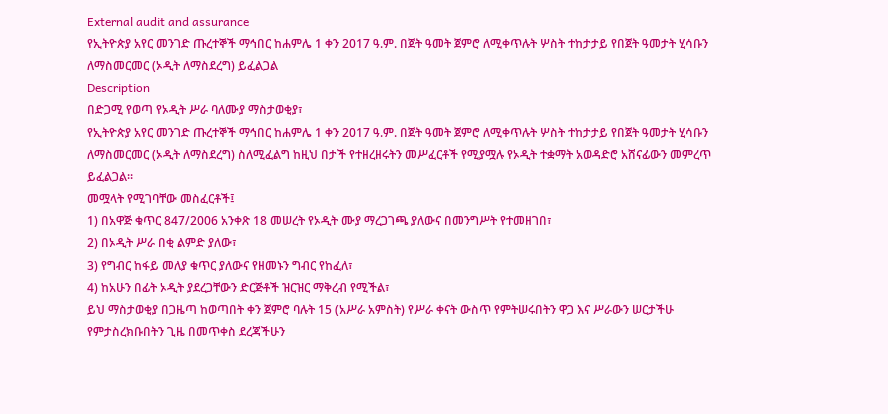External audit and assurance
የኢትዮጵያ አየር መንገድ ጡረተኞች ማኅበር ከሐምሌ 1 ቀን 2017 ዓ.ም. በጀት ዓመት ጀምሮ ለሚቀጥሉት ሦስት ተከታታይ የበጀት ዓመታት ሂሳቡን ለማስመርመር (ኦዲት ለማስደረግ) ይፈልጋል
Description
በድጋሚ የወጣ የኦዲት ሥራ ባለሙያ ማስታወቂያ፣
የኢትዮጵያ አየር መንገድ ጡረተኞች ማኅበር ከሐምሌ 1 ቀን 2017 ዓ.ም. በጀት ዓመት ጀምሮ ለሚቀጥሉት ሦስት ተከታታይ የበጀት ዓመታት ሂሳቡን ለማስመርመር (ኦዲት ለማስደረግ) ስለሚፈልግ ከዚህ በታች የተዘረዘሩትን መሥፈርቶች የሚያሟሉ የኦዲት ተቋማት አወዳድሮ አሸናፊውን መምረጥ ይፈልጋል።
መሟላት የሚገባቸው መስፈርቶች፤
1) በአዋጅ ቁጥር 847/2006 አንቀጽ 18 መሠረት የኦዲት ሙያ ማረጋገጫ ያለውና በመንግሥት የተመዘገበ፣
2) በኦዲት ሥራ በቂ ልምድ ያለው፣
3) የግብር ከፋይ መለያ ቁጥር ያለውና የዘመኑን ግብር የከፈለ፣
4) ከአሁን በፊት ኦዲት ያደረጋቸውን ድርጅቶች ዝርዝር ማቅረብ የሚችል፣
ይህ ማስታወቂያ በጋዜጣ ከወጣበት ቀን ጀምሮ ባሉት 15 (አሥራ አምስት) የሥራ ቀናት ውስጥ የምትሠሩበትን ዋጋ እና ሥራውን ሠርታችሁ የምታስረክቡበትን ጊዜ በመጥቀስ ደረጃችሁን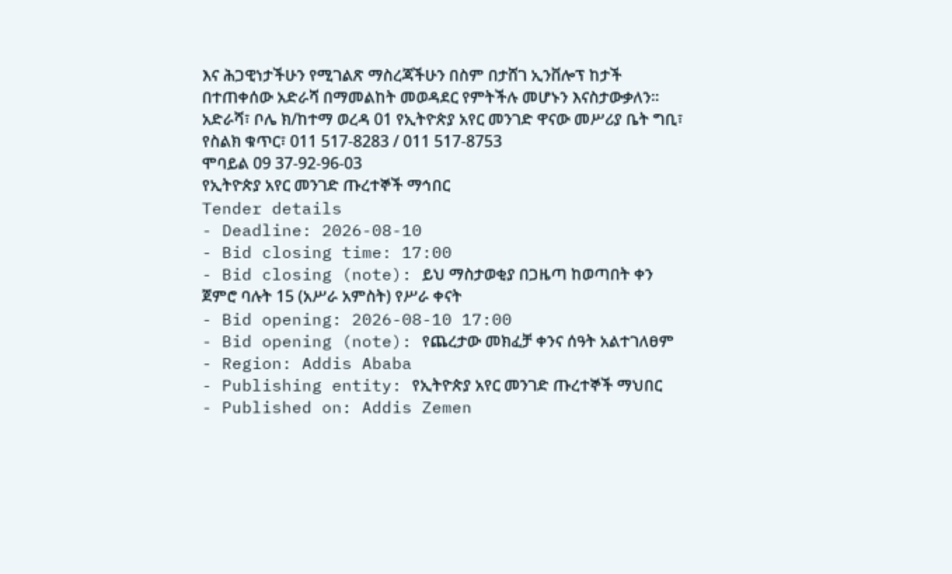እና ሕጋዊነታችሁን የሚገልጽ ማስረጃችሁን በስም በታሸገ ኢንቨሎፕ ከታች በተጠቀሰው አድራሻ በማመልከት መወዳደር የምትችሉ መሆኑን እናስታውቃለን።
አድራሻ፣ ቦሌ ክ/ከተማ ወረዳ 01 የኢትዮጵያ አየር መንገድ ዋናው መሥሪያ ቤት ግቢ፣
የስልክ ቁጥር፣ 011 517-8283 / 011 517-8753
ሞባይል 09 37-92-96-03
የኢትዮጵያ አየር መንገድ ጡረተኞች ማኅበር
Tender details
- Deadline: 2026-08-10
- Bid closing time: 17:00
- Bid closing (note): ይህ ማስታወቂያ በጋዜጣ ከወጣበት ቀን ጀምሮ ባሉት 15 (አሥራ አምስት) የሥራ ቀናት
- Bid opening: 2026-08-10 17:00
- Bid opening (note): የጨረታው መክፈቻ ቀንና ሰዓት አልተገለፀም
- Region: Addis Ababa
- Publishing entity: የኢትዮጵያ አየር መንገድ ጡረተኞች ማህበር
- Published on: Addis Zemen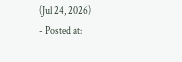(Jul 24, 2026)
- Posted at: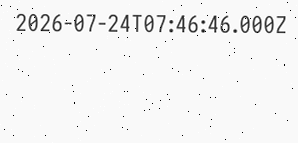2026-07-24T07:46:46.000Z